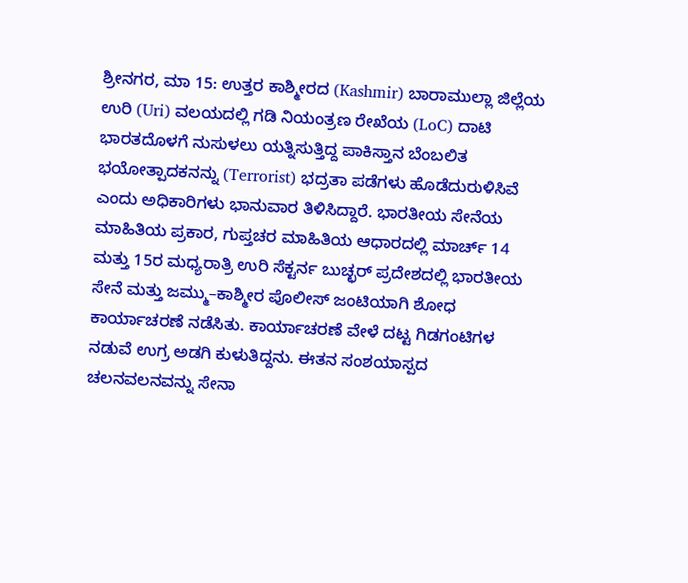ಶ್ರೀನಗರ, ಮಾ 15: ಉತ್ತರ ಕಾಶ್ಮೀರದ (Kashmir) ಬಾರಾಮುಲ್ಲಾ ಜಿಲ್ಲೆಯ ಉರಿ (Uri) ವಲಯದಲ್ಲಿ ಗಡಿ ನಿಯಂತ್ರಣ ರೇಖೆಯ (LoC) ದಾಟಿ ಭಾರತದೊಳಗೆ ನುಸುಳಲು ಯತ್ನಿಸುತ್ತಿದ್ದ ಪಾಕಿಸ್ತಾನ ಬೆಂಬಲಿತ ಭಯೋತ್ಪಾದಕನನ್ನು (Terrorist) ಭದ್ರತಾ ಪಡೆಗಳು ಹೊಡೆದುರುಳಿಸಿವೆ ಎಂದು ಅಧಿಕಾರಿಗಳು ಭಾನುವಾರ ತಿಳಿಸಿದ್ದಾರೆ. ಭಾರತೀಯ ಸೇನೆಯ ಮಾಹಿತಿಯ ಪ್ರಕಾರ, ಗುಪ್ತಚರ ಮಾಹಿತಿಯ ಆಧಾರದಲ್ಲಿ ಮಾರ್ಚ್ 14 ಮತ್ತು 15ರ ಮಧ್ಯರಾತ್ರಿ ಉರಿ ಸೆಕ್ಟರ್ನ ಬುಚ್ಛರ್ ಪ್ರದೇಶದಲ್ಲಿ ಭಾರತೀಯ ಸೇನೆ ಮತ್ತು ಜಮ್ಮು–ಕಾಶ್ಮೀರ ಪೊಲೀಸ್ ಜಂಟಿಯಾಗಿ ಶೋಧ ಕಾರ್ಯಾಚರಣೆ ನಡೆಸಿತು. ಕಾರ್ಯಾಚರಣೆ ವೇಳೆ ದಟ್ಟ ಗಿಡಗಂಟಿಗಳ ನಡುವೆ ಉಗ್ರ ಅಡಗಿ ಕುಳುತಿದ್ದನು. ಈತನ ಸಂಶಯಾಸ್ಪದ ಚಲನವಲನವನ್ನು ಸೇನಾ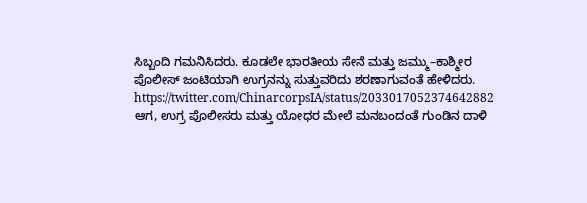ಸಿಬ್ಬಂದಿ ಗಮನಿಸಿದರು. ಕೂಡಲೇ ಭಾರತೀಯ ಸೇನೆ ಮತ್ತು ಜಮ್ಮು–ಕಾಶ್ಮೀರ ಪೊಲೀಸ್ ಜಂಟಿಯಾಗಿ ಉಗ್ರನನ್ನು ಸುತ್ತುವರಿದು ಶರಣಾಗುವಂತೆ ಹೇಳಿದರು. https://twitter.com/ChinarcorpsIA/status/2033017052374642882 ಆಗ, ಉಗ್ರ ಪೊಲೀಸರು ಮತ್ತು ಯೋಧರ ಮೇಲೆ ಮನಬಂದಂತೆ ಗುಂಡಿನ ದಾಳಿ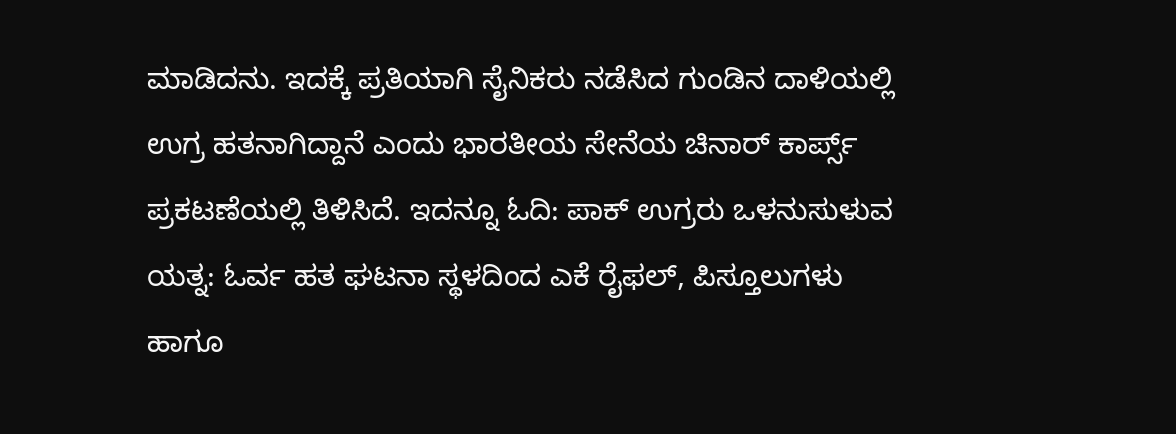ಮಾಡಿದನು. ಇದಕ್ಕೆ ಪ್ರತಿಯಾಗಿ ಸೈನಿಕರು ನಡೆಸಿದ ಗುಂಡಿನ ದಾಳಿಯಲ್ಲಿ ಉಗ್ರ ಹತನಾಗಿದ್ದಾನೆ ಎಂದು ಭಾರತೀಯ ಸೇನೆಯ ಚಿನಾರ್ ಕಾರ್ಪ್ಸ್ ಪ್ರಕಟಣೆಯಲ್ಲಿ ತಿಳಿಸಿದೆ. ಇದನ್ನೂ ಓದಿ: ಪಾಕ್ ಉಗ್ರರು ಒಳನುಸುಳುವ ಯತ್ನ: ಓರ್ವ ಹತ ಘಟನಾ ಸ್ಥಳದಿಂದ ಎಕೆ ರೈಫಲ್, ಪಿಸ್ತೂಲುಗಳು ಹಾಗೂ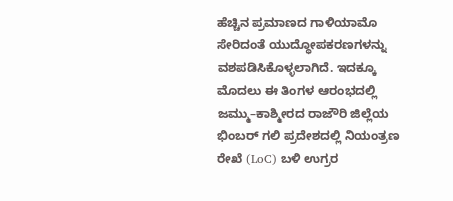ಹೆಚ್ಚಿನ ಪ್ರಮಾಣದ ಗಾಳಿಯಾಮೊ ಸೇರಿದಂತೆ ಯುದ್ಧೋಪಕರಣಗಳನ್ನು ವಶಪಡಿಸಿಕೊಳ್ಳಲಾಗಿದೆ. ಇದಕ್ಕೂ ಮೊದಲು ಈ ತಿಂಗಳ ಆರಂಭದಲ್ಲಿ ಜಮ್ಮು–ಕಾಶ್ಮೀರದ ರಾಜೌರಿ ಜಿಲ್ಲೆಯ ಭಿಂಬರ್ ಗಲಿ ಪ್ರದೇಶದಲ್ಲಿ ನಿಯಂತ್ರಣ ರೇಖೆ (LoC) ಬಳಿ ಉಗ್ರರ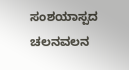ಸಂಶಯಾಸ್ಪದ ಚಲನವಲನ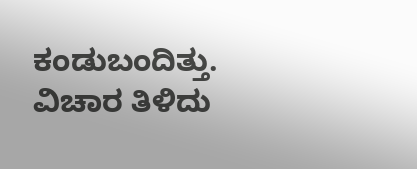ಕಂಡುಬಂದಿತ್ತು. ವಿಚಾರ ತಿಳಿದು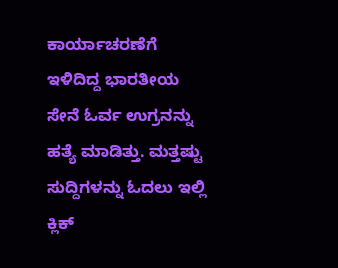ಕಾರ್ಯಾಚರಣೆಗೆ ಇಳಿದಿದ್ದ ಭಾರತೀಯ ಸೇನೆ ಓರ್ವ ಉಗ್ರನನ್ನು ಹತ್ಯೆ ಮಾಡಿತ್ತು. ಮತ್ತಷ್ಟು ಸುದ್ದಿಗಳನ್ನು ಓದಲು ಇಲ್ಲಿ ಕ್ಲಿಕ್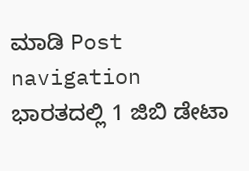ಮಾಡಿ Post navigation ಭಾರತದಲ್ಲಿ 1 ಜಿಬಿ ಡೇಟಾ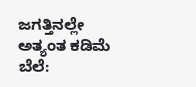ಜಗತ್ತಿನಲ್ಲೇ ಅತ್ಯಂತ ಕಡಿಮೆ ಬೆಲೆ: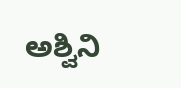ಅಶ್ವಿನಿ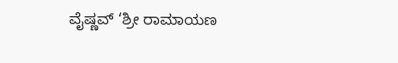ವೈಷ್ಣವ್ ‘ಶ್ರೀ ರಾಮಾಯಣ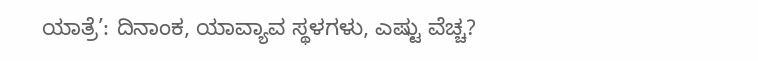ಯಾತ್ರೆ’: ದಿನಾಂಕ, ಯಾವ್ಯಾವ ಸ್ಥಳಗಳು, ಎಷ್ಟು ವೆಚ್ಚ?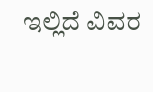ಇಲ್ಲಿದೆ ವಿವರ